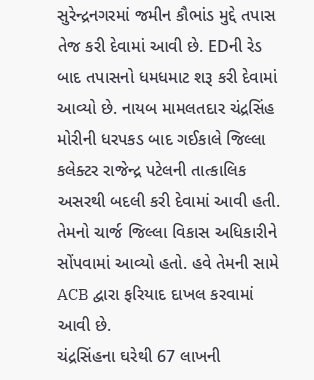સુરેન્દ્રનગરમાં જમીન કૌભાંડ મુદ્દે તપાસ તેજ કરી દેવામાં આવી છે. EDની રેડ બાદ તપાસનો ધમધમાટ શરૂ કરી દેવામાં આવ્યો છે. નાયબ મામલતદાર ચંદ્રસિંહ મોરીની ધરપકડ બાદ ગઈકાલે જિલ્લા કલેક્ટર રાજેન્દ્ર પટેલની તાત્કાલિક અસરથી બદલી કરી દેવામાં આવી હતી. તેમનો ચાર્જ જિલ્લા વિકાસ અધિકારીને સોંપવામાં આવ્યો હતો. હવે તેમની સામે ACB દ્વારા ફરિયાદ દાખલ કરવામાં આવી છે.
ચંદ્રસિંહના ઘરેથી 67 લાખની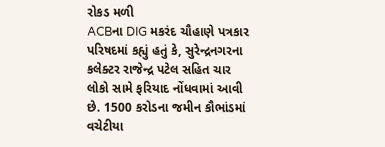રોકડ મળી
ACBના DIG મકરંદ ચૌહાણે પત્રકાર પરિષદમાં કહ્યું હતું કે, સુરેન્દ્રનગરના કલેક્ટર રાજેન્દ્ર પટેલ સહિત ચાર લોકો સામે ફરિયાદ નોંધવામાં આવી છે. 1500 કરોડના જમીન કૌભાંડમાં વચેટીયા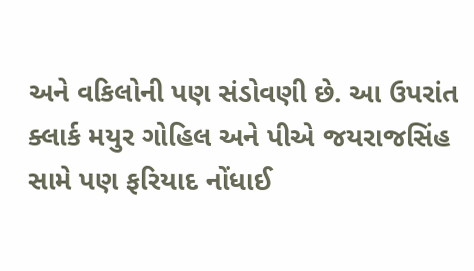અને વકિલોની પણ સંડોવણી છે. આ ઉપરાંત ક્લાર્ક મયુર ગોહિલ અને પીએ જયરાજસિંહ સામે પણ ફરિયાદ નોંધાઈ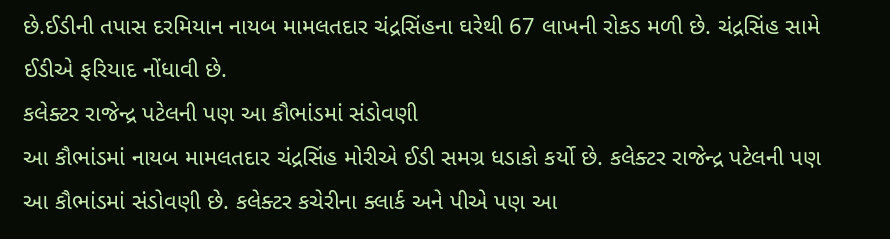છે.ઈડીની તપાસ દરમિયાન નાયબ મામલતદાર ચંદ્રસિંહના ઘરેથી 67 લાખની રોકડ મળી છે. ચંદ્રસિંહ સામે ઈડીએ ફરિયાદ નોંધાવી છે.
કલેક્ટર રાજેન્દ્ર પટેલની પણ આ કૌભાંડમાં સંડોવણી
આ કૌભાંડમાં નાયબ મામલતદાર ચંદ્રસિંહ મોરીએ ઈડી સમગ્ર ધડાકો કર્યો છે. કલેક્ટર રાજેન્દ્ર પટેલની પણ આ કૌભાંડમાં સંડોવણી છે. કલેક્ટર કચેરીના ક્લાર્ક અને પીએ પણ આ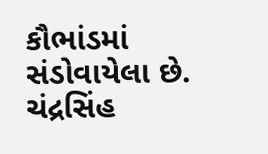કૌભાંડમાં સંડોવાયેલા છે. ચંદ્રસિંહ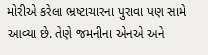મોરીએ કરેલા ભ્રષ્ટાચારના પુરાવા પણ સામે આવ્યા છે. તેણે જમનીના એનએ અને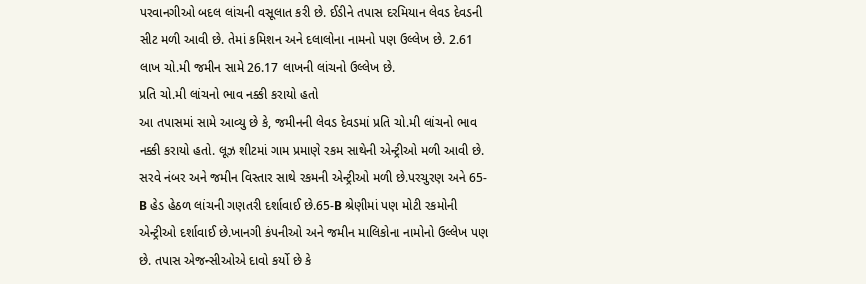પરવાનગીઓ બદલ લાંચની વસૂલાત કરી છે. ઈડીને તપાસ દરમિયાન લેવડ દેવડની સીટ મળી આવી છે. તેમાં કમિશન અને દલાલોના નામનો પણ ઉલ્લેખ છે. 2.61 લાખ ચો.મી જમીન સામે 26.17 લાખની લાંચનો ઉલ્લેખ છે.
પ્રતિ ચો.મી લાંચનો ભાવ નક્કી કરાયો હતો
આ તપાસમાં સામે આવ્યુ છે કે, જમીનની લેવડ દેવડમાં પ્રતિ ચો.મી લાંચનો ભાવ નક્કી કરાયો હતો. લૂઝ શીટમાં ગામ પ્રમાણે રકમ સાથેની એન્ટ્રીઓ મળી આવી છે. સરવે નંબર અને જમીન વિસ્તાર સાથે રકમની એન્ટ્રીઓ મળી છે.પરચુરણ અને 65-B હેડ હેઠળ લાંચની ગણતરી દર્શાવાઈ છે.65-B શ્રેણીમાં પણ મોટી રકમોની એન્ટ્રીઓ દર્શાવાઈ છે.ખાનગી કંપનીઓ અને જમીન માલિકોના નામોનો ઉલ્લેખ પણ છે. તપાસ એજન્સીઓએ દાવો કર્યો છે કે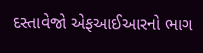દસ્તાવેજો એફઆઈઆરનો ભાગ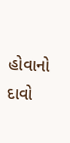હોવાનો દાવો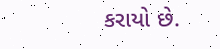કરાયો છે.